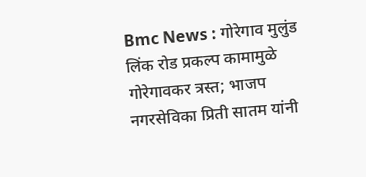Bmc News : गोरेगाव मुलुंड लिंक रोड प्रकल्प कामामुळे गोरेगावकर त्रस्त; भाजप नगरसेविका प्रिती सातम यांनी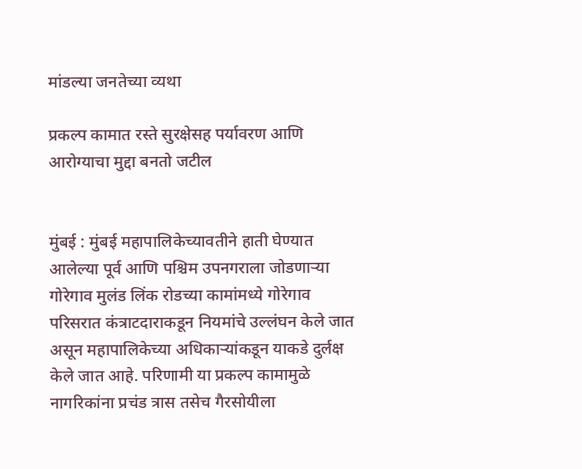मांडल्या जनतेच्या व्यथा

प्रकल्प कामात रस्ते सुरक्षेसह पर्यावरण आणि आरोग्याचा मुद्दा बनतो जटील


मुंबई : मुंबई महापालिकेच्यावतीने हाती घेण्यात आलेल्या पूर्व आणि पश्चिम उपनगराला जोडणाऱ्या गोरेगाव मुलंड लिंक रोडच्या कामांमध्ये गोरेगाव परिसरात कंत्राटदाराकडून नियमांचे उल्लंघन केले जात असून महापालिकेच्या अधिकाऱ्यांकडून याकडे दुर्लक्ष केले जात आहे. परिणामी या प्रकल्प कामामुळे नागरिकांना प्रचंड त्रास तसेच गैरसोयीला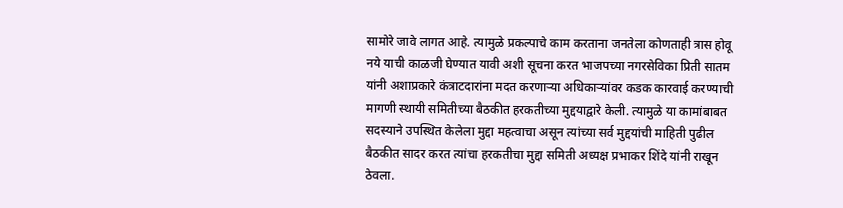सामोरे जावे लागत आहे. त्यामुळे प्रकल्पाचे काम करताना जनतेला कोणताही त्रास होवू नये याची काळजी घेण्यात यावी अशी सूचना करत भाजपच्या नगरसेविका प्रिती सातम यांनी अशाप्रकारे कंत्राटदारांना मदत करणाऱ्या अधिकाऱ्यांवर कडक कारवाई करण्याची मागणी स्थायी समितीच्या बैठकीत हरकतीच्या मुद्दयाद्वारे केली. त्यामुळे या कामांबाबत सदस्याने उपस्थित केलेला मुद्दा महत्वाचा असून त्यांच्या सर्व मुद्दयांची माहिती पुढील बैठकीत सादर करत त्यांचा हरकतीचा मुद्दा समिती अध्यक्ष प्रभाकर शिंदे यांनी राखून ठेवला.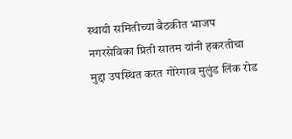स्थायी समितीच्या बैठकीत भाजप नगरसेविका प्रिती सातम यांनी हकरतीचा मुद्दा उपस्थित करत गोरेगाव मुलुंड लिंक रोड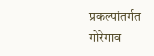प्रकल्पांतर्गत गोरेगाव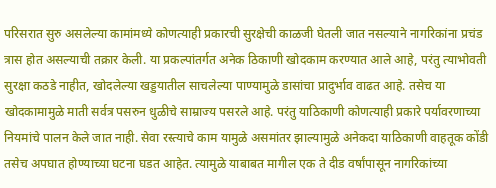परिसरात सुरु असलेल्या कामांमध्ये कोणत्याही प्रकारची सुरक्षेची काळजी घेतली जात नसल्याने नागरिकांना प्रचंड त्रास होत असल्याची तक्रार केली. या प्रकल्पांतर्गत अनेक ठिकाणी खोदकाम करण्यात आले आहे, परंतु त्याभोवती सुरक्षा कठडे नाहीत, खोदलेल्या खड्डयातील साचलेल्या पाण्यामुळे डासांचा प्रादुर्भाव वाढत आहे. तसेच या खोदकामामुळे माती सर्वत्र पसरुन धुळीचे साम्राज्य पसरले आहे. परंतु याठिकाणी कोणत्याही प्रकारे पर्यावरणाच्या नियमांचे पालन केले जात नाही. सेवा रस्त्याचे काम यामुळे असमांतर झाल्यामुळे अनेकदा याठिकाणी वाहतूक कोंडी तसेच अपघात होण्याच्या घटना घडत आहेत. त्यामुळे याबाबत मागील एक ते दीड वर्षांपासून नागरिकांच्या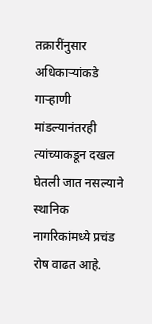तक्रारींनुसार अधिकाऱ्यांकडे गाऱ्हाणी मांडल्यानंतरही त्यांच्याकडून दखल घेतली जात नसल्याने स्थानिक नागरिकांमध्ये प्रचंड रोष वाढत आहे.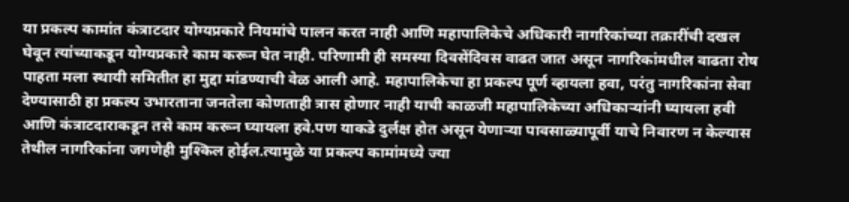या प्रकल्प कामांत कंत्राटदार योग्यप्रकारे नियमांचे पालन करत नाही आणि महापालिकेचे अधिकारी नागरिकांच्या तक्रारींची दखल घेवून त्यांच्याकडून योग्यप्रकारे काम करून घेत नाही. परिणामी ही समस्या दिवसेंदिवस वाढत जात असून नागरिकांमधील वाढता रोष पाहता मला स्थायी समितीत हा मुद्दा मांडण्याची वेळ आली आहे. महापालिकेचा हा प्रकल्प पूर्ण व्हायला हवा, परंतु नागरिकांना सेवा देण्यासाठी हा प्रकल्प उभारताना जनतेला कोणताही त्रास होणार नाही याची काळजी महापालिकेच्या अधिकाऱ्यांनी घ्यायला हवी आणि कंत्राटदाराकडून तसे काम करून घ्यायला हवे.पण याकडे दुर्लक्ष होत असून येणाऱ्या पावसाळ्यापूर्वी याचे निवारण न केल्यास तेथील नागरिकांना जगणेही मुश्किल होईल.त्यामुळे या प्रकल्प कामांमध्ये ज्या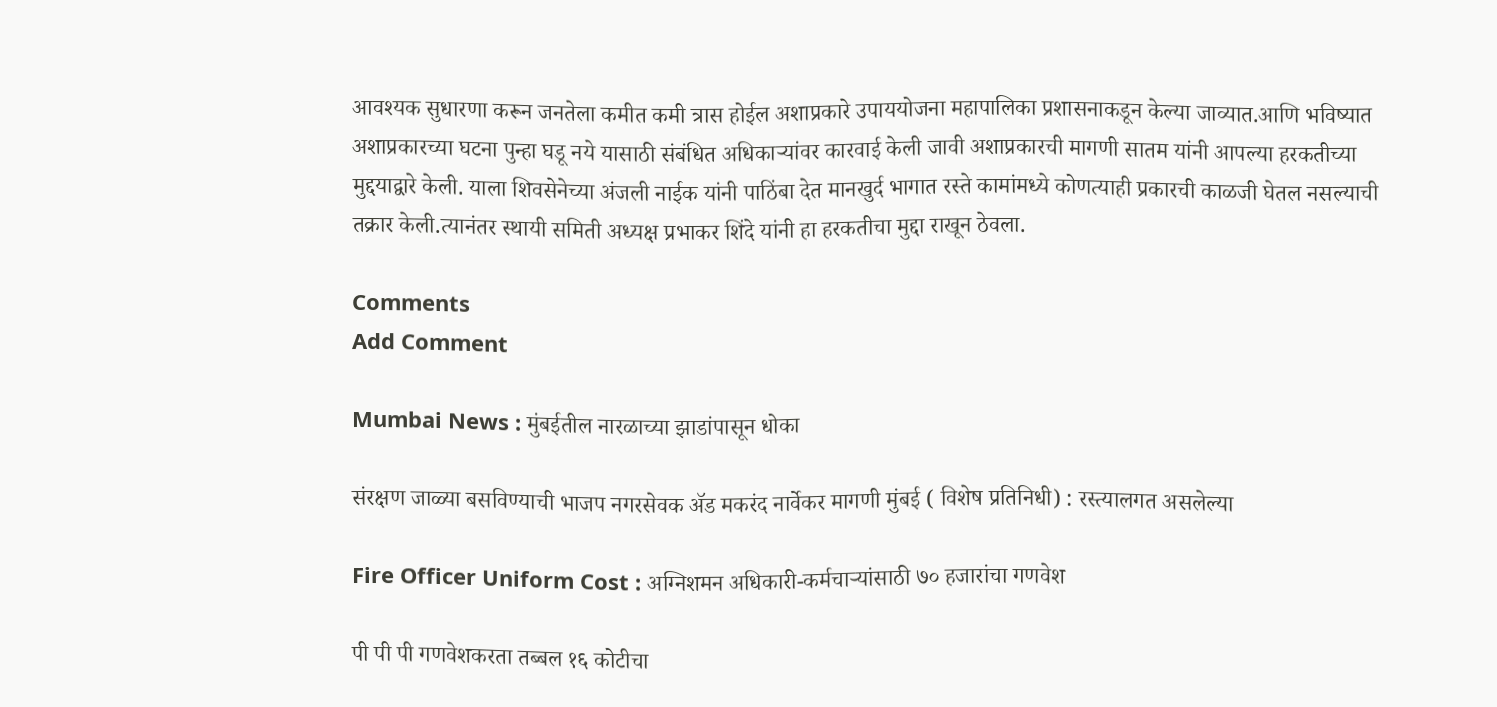आवश्यक सुधारणा करून जनतेला कमीत कमी त्रास होईल अशाप्रकारे उपाययोजना महापालिका प्रशासनाकडून केल्या जाव्यात.आणि भविष्यात अशाप्रकारच्या घटना पुन्हा घडू नये यासाठी संबंधित अधिकाऱ्यांवर कारवाई केली जावी अशाप्रकारची मागणी सातम यांनी आपल्या हरकतीच्या मुद्दयाद्वारे केली. याला शिवसेनेच्या अंजली नाईक यांनी पाठिंबा देत मानखुर्द भागात रस्ते कामांमध्ये कोणत्याही प्रकारची काळजी घेतल नसल्याची तक्रार केली.त्यानंतर स्थायी समिती अध्यक्ष प्रभाकर शिंदे यांनी हा हरकतीचा मुद्दा राखून ठेवला.

Comments
Add Comment

Mumbai News : मुंबईतील नारळाच्या झाडांपासून धोका

संरक्षण जाळ्या बसविण्याची भाजप नगरसेवक अ‍ॅड मकरंद नार्वेकर मागणी मुंबई ( विशेष प्रतिनिधी) : रस्त्यालगत असलेल्या

Fire Officer Uniform Cost : अग्निशमन अधिकारी-कर्मचाऱ्यांसाठी ७० हजारांचा गणवेश

पी पी पी गणवेशकरता तब्बल १६ कोटीचा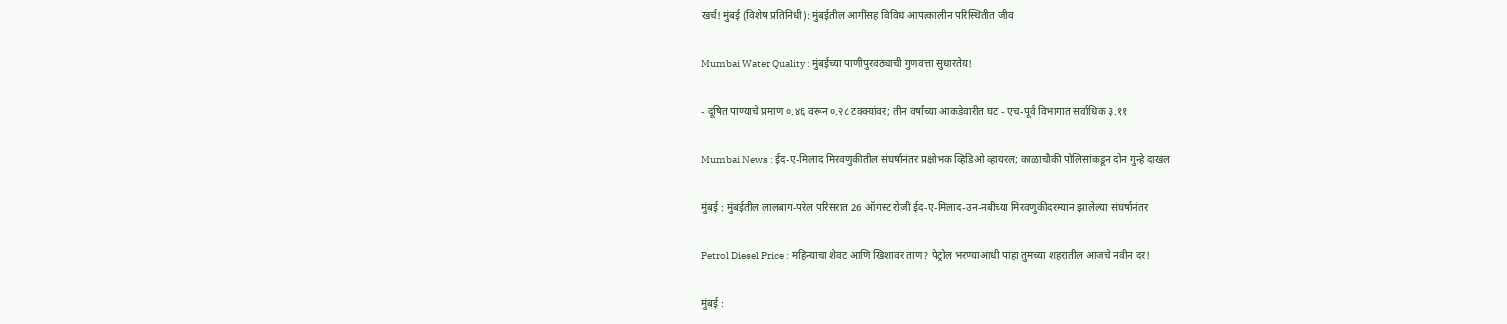खर्च! मुंबई (विशेष प्रतिनिधी): मुंबईतील आगींसह विविध आपत्कालीन परिस्थितीत जीव

Mumbai Water Quality : मुंबईच्या पाणीपुरवठ्याची गुणवत्ता सुधारतेय!

- दूषित पाण्याचे प्रमाण ०.४६ वरून ०.२८ टक्क्यांवर; तीन वर्षांच्या आकडेवारीत घट - एच-पूर्व विभागात सर्वाधिक ३.११

Mumbai News : ईद-ए-मिलाद मिरवणुकीतील संघर्षानंतर प्रक्षोभक व्हिडिओ व्हायरल; काळाचौकी पोलिसांकडून दोन गुन्हे दाखल

मुंबई : मुंबईतील लालबाग-परेल परिसरात 26 ऑगस्ट रोजी ईद-ए-मिलाद-उन-नबीच्या मिरवणुकीदरम्यान झालेल्या संघर्षानंतर

Petrol Diesel Price : महिन्याचा शेवट आणि खिशावर ताण? पेट्रोल भरण्याआधी पाहा तुमच्या शहरातील आजचे नवीन दर!

मुंबई :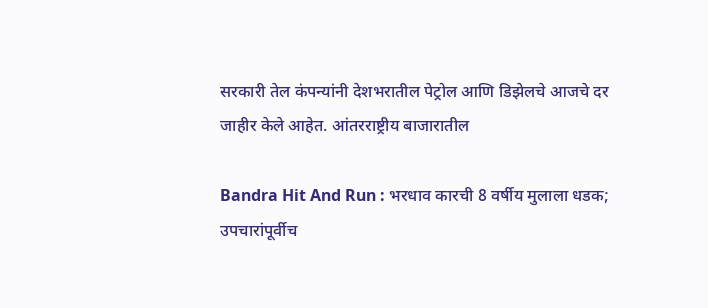सरकारी तेल कंपन्यांनी देशभरातील पेट्रोल आणि डिझेलचे आजचे दर जाहीर केले आहेत. आंतरराष्ट्रीय बाजारातील

Bandra Hit And Run : भरधाव कारची 8 वर्षीय मुलाला धडक; उपचारांपूर्वीच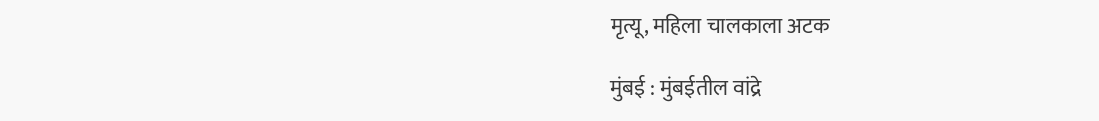मृत्यू, महिला चालकाला अटक

मुंबई : मुंबईतील वांद्रे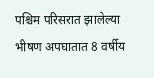पश्चिम परिसरात झालेल्या भीषण अपघातात 8 वर्षीय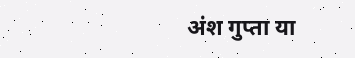अंश गुप्ता या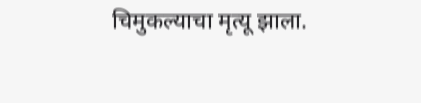चिमुकल्याचा मृत्यू झाला.